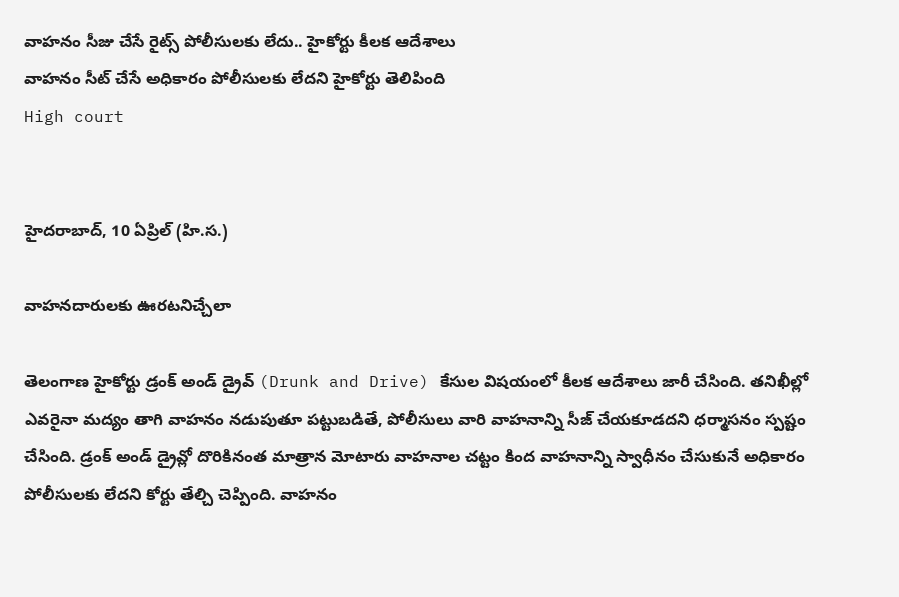వాహనం సీజు చేసే రైట్స్ పోలీసులకు లేదు.. హైకోర్టు కీలక ఆదేశాలు
వాహనం సీట్ చేసే అధికారం పోలీసులకు లేదని హైకోర్టు తెలిపింది
High court


హైదరాబాద్, 10 ఏప్రిల్ (హి.స.)

వాహనదారులకు ఊరటనిచ్చేలా

తెలంగాణ హైకోర్టు డ్రంక్ అండ్ డ్రైవ్ (Drunk and Drive) కేసుల విషయంలో కీలక ఆదేశాలు జారీ చేసింది. తనిఖీల్లో ఎవరైనా మద్యం తాగి వాహనం నడుపుతూ పట్టుబడితే, పోలీసులు వారి వాహనాన్ని సీజ్ చేయకూడదని ధర్మాసనం స్పష్టం చేసింది. డ్రంక్ అండ్ డ్రైవ్లో దొరికినంత మాత్రాన మోటారు వాహనాల చట్టం కింద వాహనాన్ని స్వాధీనం చేసుకునే అధికారం పోలీసులకు లేదని కోర్టు తేల్చి చెప్పింది. వాహనం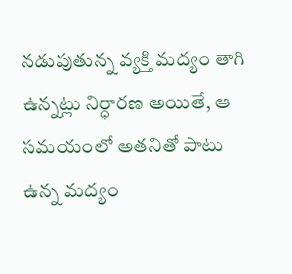నడుపుతున్న వ్యక్తి మద్యం తాగి ఉన్నట్లు నిర్ధారణ అయితే, ఆ సమయంలో అతనితో పాటు ఉన్న మద్యం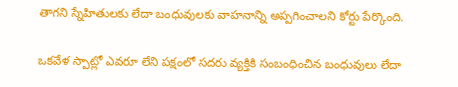తాగని స్నేహితులకు లేదా బంధువులకు వాహనాన్ని అప్పగించాలని కోర్టు పేర్కొంది.

ఒకవేళ స్పాట్లో ఎవరూ లేని పక్షంలో సదరు వ్యక్తికి సంబంధించిన బంధువులు లేదా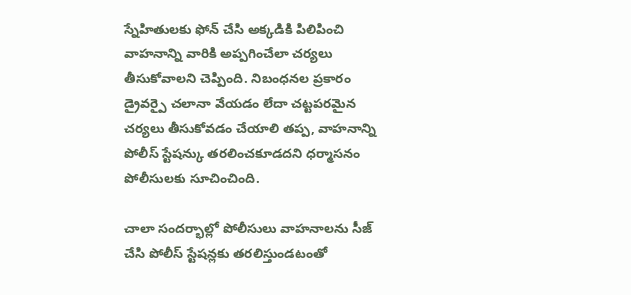స్నేహితులకు ఫోన్ చేసి అక్కడికి పిలిపించి వాహనాన్ని వారికి అప్పగించేలా చర్యలు తీసుకోవాలని చెప్పింది. నిబంధనల ప్రకారం డ్రైవర్పై చలానా వేయడం లేదా చట్టపరమైన చర్యలు తీసుకోవడం చేయాలి తప్ప, వాహనాన్ని పోలీస్ స్టేషన్కు తరలించకూడదని ధర్మాసనం పోలీసులకు సూచించింది.

చాలా సందర్భాల్లో పోలీసులు వాహనాలను సీజ్ చేసి పోలీస్ స్టేషన్లకు తరలిస్తుండటంతో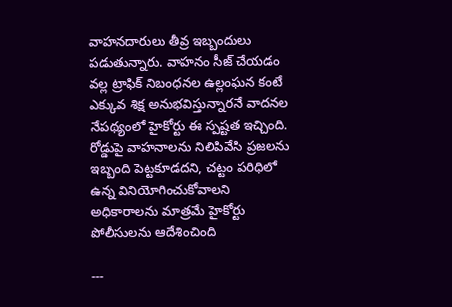వాహనదారులు తీవ్ర ఇబ్బందులు పడుతున్నారు. వాహనం సీజ్ చేయడం వల్ల ట్రాఫిక్ నిబంధనల ఉల్లంఘన కంటే ఎక్కువ శిక్ష అనుభవిస్తున్నారనే వాదనల నేపథ్యంలో హైకోర్టు ఈ స్పష్టత ఇచ్చింది. రోడ్డుపై వాహనాలను నిలిపివేసి ప్రజలను ఇబ్బంది పెట్టకూడదని, చట్టం పరిధిలో ఉన్న వినియోగించుకోవాలని అధికారాలను మాత్రమే హైకోర్టు పోలీసులను ఆదేశించింది

---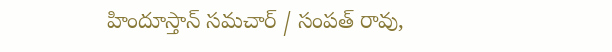హిందూస్తాన్ సమచార్ / సంపత్ రావు,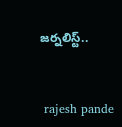జర్నలిస్ట్..


 rajesh pande